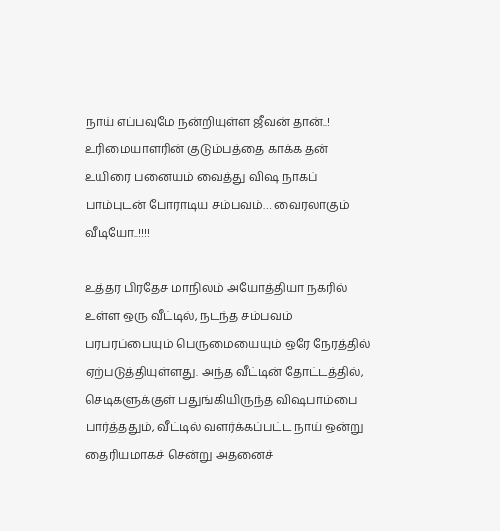நாய் எப்பவுமே நன்றியுள்ள ஜீவன் தான்..! உரிமையாளரின் குடும்பத்தை காக்க தன் உயிரை பனையம் வைத்து விஷ நாகப் பாம்புடன் போராடிய சம்பவம்… வைரலாகும் வீடியோ..!!!!

உத்தர பிரதேச மாநிலம் அயோத்தியா நகரில் உள்ள ஒரு வீட்டில், நடந்த சம்பவம் பரபரப்பையும் பெருமையையும் ஒரே நேரத்தில் ஏற்படுத்தியுள்ளது. அந்த வீட்டின் தோட்டத்தில், செடிகளுக்குள் பதுங்கியிருந்த விஷபாம்பை பார்த்ததும், வீட்டில் வளர்க்கப்பட்ட நாய் ஒன்று தைரியமாகச் சென்று அதனைச்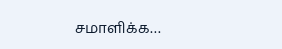சமாளிக்க…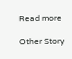Read more

Other Story